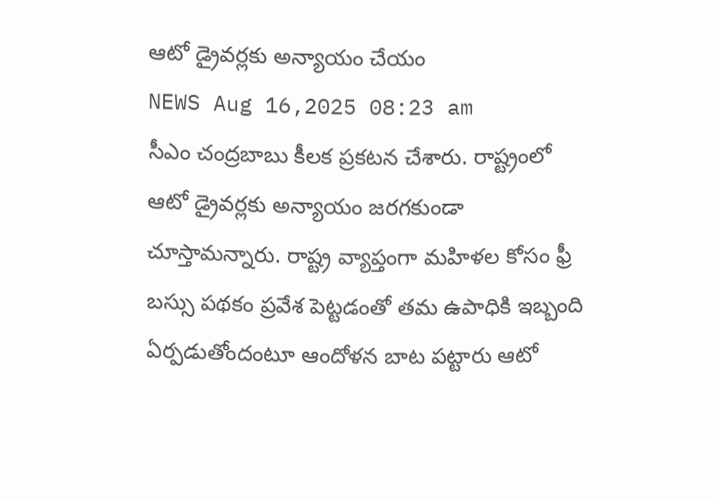ఆటో డ్రైవర్లకు అన్యాయం చేయం
NEWS Aug 16,2025 08:23 am
సీఎం చంద్రబాబు కీలక ప్రకటన చేశారు. రాష్ట్రంలో ఆటో డ్రైవర్లకు అన్యాయం జరగకుండా చూస్తామన్నారు. రాష్ట్ర వ్యాప్తంగా మహిళల కోసం ఫ్రీ బస్సు పథకం ప్రవేశ పెట్టడంతో తమ ఉపాధికి ఇబ్బంది ఏర్పడుతోందంటూ ఆందోళన బాట పట్టారు ఆటో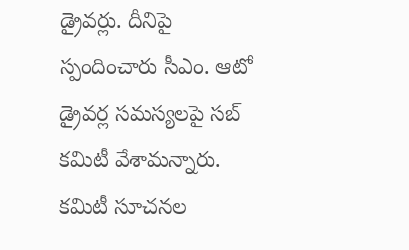డ్రైవర్లు. దీనిపై స్పందించారు సీఎం. ఆటో డ్రైవర్ల సమస్యలపై సబ్ కమిటీ వేశామన్నారు. కమిటీ సూచనల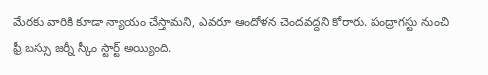మేరకు వారికి కూడా న్యాయం చేస్తామని, ఎవరూ ఆందోళన చెందవద్దని కోరారు. పంద్రాగస్టు నుంచి ఫ్రీ బస్సు జర్నీ స్కీం స్టార్ట్ అయ్యింది.